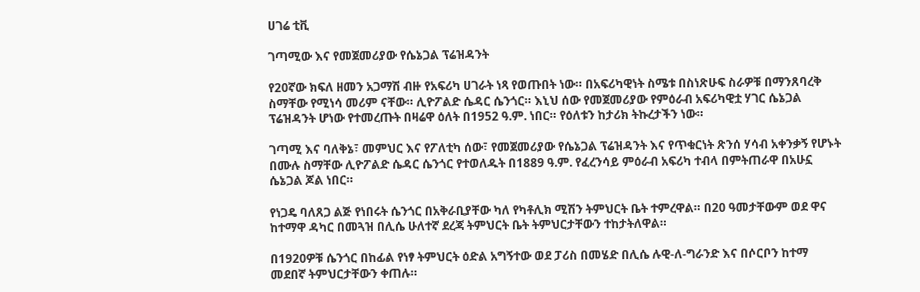ሀገሬ ቲቪ

ገጣሚው እና የመጀመሪያው የሴኔጋል ፕሬዝዳንት

የ20ኛው ክፍለ ዘመን አጋማሽ ብዙ የአፍሪካ ሀገራት ነጻ የወጡበት ነው። በአፍሪካዊነት ስሜቱ በስነጽሁፍ ስራዎቹ በማንጸባረቅ ስማቸው የሚነሳ መሪም ናቸው። ሊዮፖልድ ሴዳር ሴንጎር። እኒህ ሰው የመጀመሪያው የምዕራብ አፍሪካዊቷ ሃገር ሴኔጋል ፕሬዝዳንት ሆነው የተመረጡት በዛሬዋ ዕለት በ1952 ዓ.ም. ነበር። የዕለቱን ከታሪክ ትኩረታችን ነው።

ገጣሚ እና ባለቅኔ፣ መምህር እና የፖለቲካ ሰው፣ የመጀመሪያው የሴኔጋል ፕሬዝዳንት እና የጥቁርነት ጽንሰ ሃሳብ አቀንቃኝ የሆኑት በሙሉ ስማቸው ሊዮፖልድ ሴዳር ሴንጎር የተወለዱት በ1889 ዓ.ም. የፈረንሳይ ምዕራብ አፍሪካ ተብላ በምትጠራዋ በአሁኗ ሴኔጋል ጆል ነበር።

የነጋዴ ባለጸጋ ልጅ የነበሩት ሴንጎር በአቅራቢያቸው ካለ የካቶሊክ ሚሽን ትምህርት ቤት ተምረዋል። በ20 ዓመታቸውም ወደ ዋና ከተማዋ ዳካር በመጓዝ በሊሴ ሁለተኛ ደረጃ ትምህርት ቤት ትምህርታቸውን ተከታትለዋል።

በ1920ዎቹ ሴንጎር በከፊል የነፃ ትምህርት ዕድል አግኝተው ወደ ፓሪስ በመሄድ በሊሴ ሉዊ-ለ-ግራንድ እና በሶርቦን ከተማ መደበኛ ትምህርታቸውን ቀጠሉ።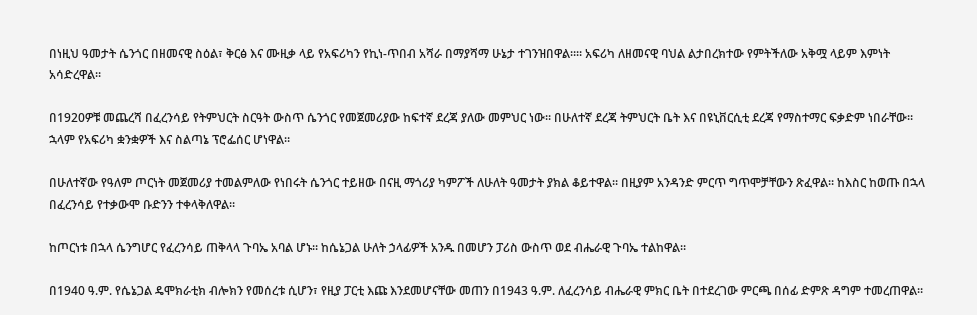በነዚህ ዓመታት ሴንጎር በዘመናዊ ስዕል፣ ቅርፅ እና ሙዚቃ ላይ የአፍሪካን የኪነ-ጥበብ አሻራ በማያሻማ ሁኔታ ተገንዝበዋል።። አፍሪካ ለዘመናዊ ባህል ልታበረክተው የምትችለው አቅሟ ላይም እምነት አሳድረዋል።

በ1920ዎቹ መጨረሻ በፈረንሳይ የትምህርት ስርዓት ውስጥ ሴንጎር የመጀመሪያው ከፍተኛ ደረጃ ያለው መምህር ነው። በሁለተኛ ደረጃ ትምህርት ቤት እና በዩኒቨርሲቲ ደረጃ የማስተማር ፍቃድም ነበራቸው። ኋላም የአፍሪካ ቋንቋዎች እና ስልጣኔ ፕሮፌሰር ሆነዋል።

በሁለተኛው የዓለም ጦርነት መጀመሪያ ተመልምለው የነበሩት ሴንጎር ተይዘው በናዚ ማጎሪያ ካምፖች ለሁለት ዓመታት ያክል ቆይተዋል። በዚያም አንዳንድ ምርጥ ግጥሞቻቸውን ጽፈዋል። ከእስር ከወጡ በኋላ በፈረንሳይ የተቃውሞ ቡድንን ተቀላቅለዋል።

ከጦርነቱ በኋላ ሴንግሆር የፈረንሳይ ጠቅላላ ጉባኤ አባል ሆኑ። ከሴኔጋል ሁለት ኃላፊዎች አንዱ በመሆን ፓሪስ ውስጥ ወደ ብሔራዊ ጉባኤ ተልከዋል።

በ1940 ዓ.ም. የሴኔጋል ዴሞክራቲክ ብሎክን የመሰረቱ ሲሆን፣ የዚያ ፓርቲ እጩ እንደመሆናቸው መጠን በ1943 ዓ.ም. ለፈረንሳይ ብሔራዊ ምክር ቤት በተደረገው ምርጫ በሰፊ ድምጽ ዳግም ተመረጠዋል።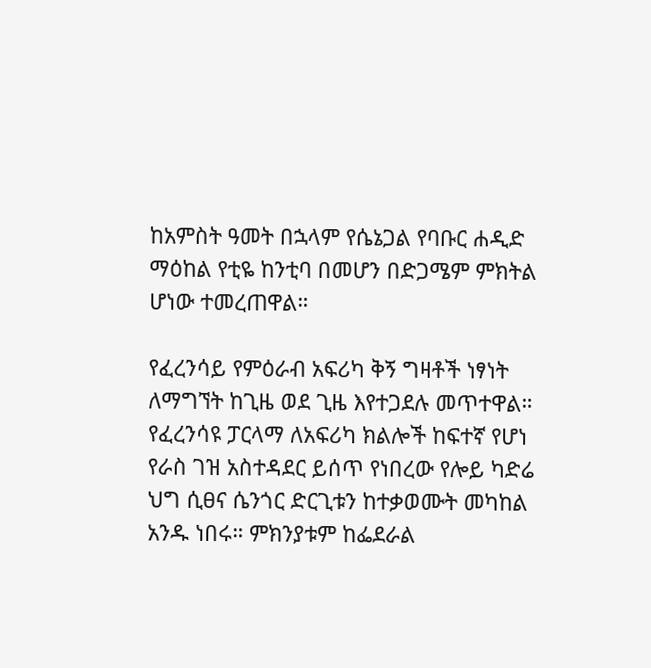ከአምስት ዓመት በኋላም የሴኔጋል የባቡር ሐዲድ ማዕከል የቲዬ ከንቲባ በመሆን በድጋሜም ምክትል ሆነው ተመረጠዋል።

የፈረንሳይ የምዕራብ አፍሪካ ቅኝ ግዛቶች ነፃነት ለማግኘት ከጊዜ ወደ ጊዜ እየተጋደሉ መጥተዋል። የፈረንሳዩ ፓርላማ ለአፍሪካ ክልሎች ከፍተኛ የሆነ የራስ ገዝ አስተዳደር ይሰጥ የነበረው የሎይ ካድሬ ህግ ሲፀና ሴንጎር ድርጊቱን ከተቃወሙት መካከል አንዱ ነበሩ። ምክንያቱም ከፌደራል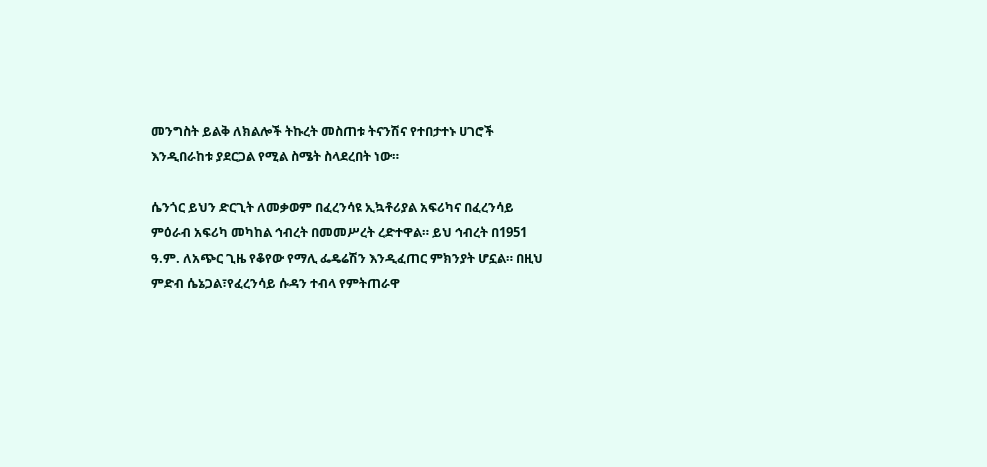መንግስት ይልቅ ለክልሎች ትኩረት መስጠቱ ትናንሽና የተበታተኑ ሀገሮች እንዲበራከቱ ያደርጋል የሚል ስሜት ስላደረበት ነው።

ሴንጎር ይህን ድርጊት ለመቃወም በፈረንሳዩ ኢኳቶሪያል አፍሪካና በፈረንሳይ ምዕራብ አፍሪካ መካከል ኅብረት በመመሥረት ረድተዋል። ይህ ኅብረት በ1951 ዓ.ም. ለአጭር ጊዜ የቆየው የማሊ ፌዴሬሽን እንዲፈጠር ምክንያት ሆኗል። በዚህ ምድብ ሴኔጋል፣የፈረንሳይ ሱዳን ተብላ የምትጠራዋ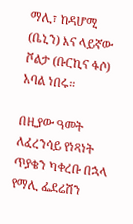ማሊ፣ ከዳሆሚ (ቤኒን) እና ላይኛው ቮልታ (ቡርኪና ፋሶ) አባል ነበሩ።

በዚያው ዓመት ለፈረንሳይ የነጻነት ጥያቄን ካቀረቡ በኋላ የማሊ ፌደሬሽን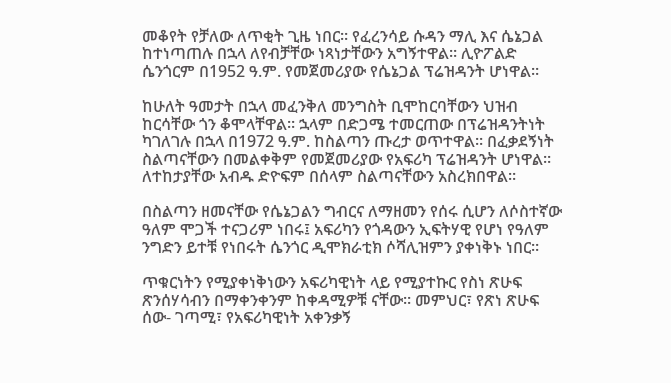መቆየት የቻለው ለጥቂት ጊዜ ነበር። የፈረንሳይ ሱዳን ማሊ እና ሴኔጋል ከተነጣጠሉ በኋላ ለየብቻቸው ነጻነታቸውን አግኝተዋል። ሊዮፖልድ ሴንጎርም በ1952 ዓ.ም. የመጀመሪያው የሴኔጋል ፕሬዝዳንት ሆነዋል።

ከሁለት ዓመታት በኋላ መፈንቅለ መንግስት ቢሞከርባቸውን ህዝብ ከርሳቸው ጎን ቆሞላቸዋል። ኋላም በድጋሜ ተመርጠው በፕሬዝዳንትነት ካገለገሉ በኋላ በ1972 ዓ.ም. ከስልጣን ጡረታ ወጥተዋል። በፈቃደኝነት ስልጣናቸውን በመልቀቅም የመጀመሪያው የአፍሪካ ፕሬዝዳንት ሆነዋል። ለተከታያቸው አብዱ ድዮፍም በሰላም ስልጣናቸውን አስረክበዋል።

በስልጣን ዘመናቸው የሴኔጋልን ግብርና ለማዘመን የሰሩ ሲሆን ለሶስተኛው ዓለም ሞጋች ተናጋሪም ነበሩ፤ አፍሪካን የጎዳውን ኢፍትሃዊ የሆነ የዓለም ንግድን ይተቹ የነበሩት ሴንጎር ዲሞክራቲክ ሶሻሊዝምን ያቀነቅኑ ነበር።

ጥቁርነትን የሚያቀነቅነውን አፍሪካዊነት ላይ የሚያተኩር የስነ ጽሁፍ ጽንሰሃሳብን በማቀንቀንም ከቀዳሚዎቹ ናቸው። መምህር፣ የጽነ ጽሁፍ ሰው- ገጣሚ፣ የአፍሪካዊነት አቀንቃኝ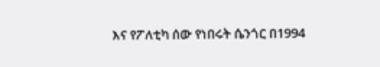እና የፖለቲካ ሰው የነበሩት ሴንጎር በ1994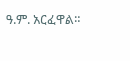ዓ.ም. አርፈዋል።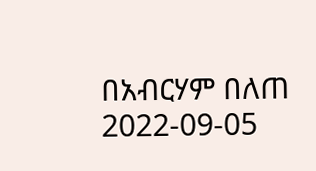በአብርሃም በለጠ
2022-09-05